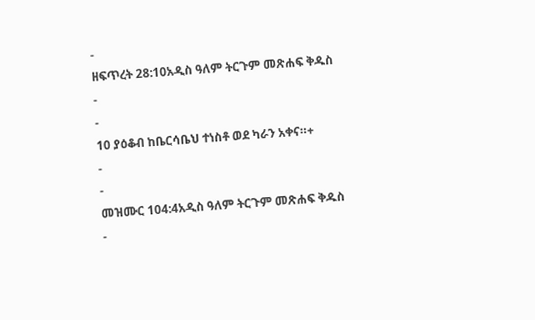-
ዘፍጥረት 28:10አዲስ ዓለም ትርጉም መጽሐፍ ቅዱስ
-
-
10 ያዕቆብ ከቤርሳቤህ ተነስቶ ወደ ካራን አቀና።+
-
-
መዝሙር 104:4አዲስ ዓለም ትርጉም መጽሐፍ ቅዱስ
-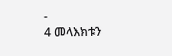-
4 መላእክቱን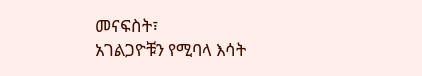መናፍስት፣
አገልጋዮቹን የሚባላ እሳት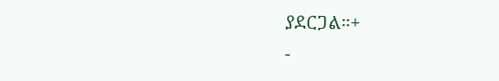ያደርጋል።+
-